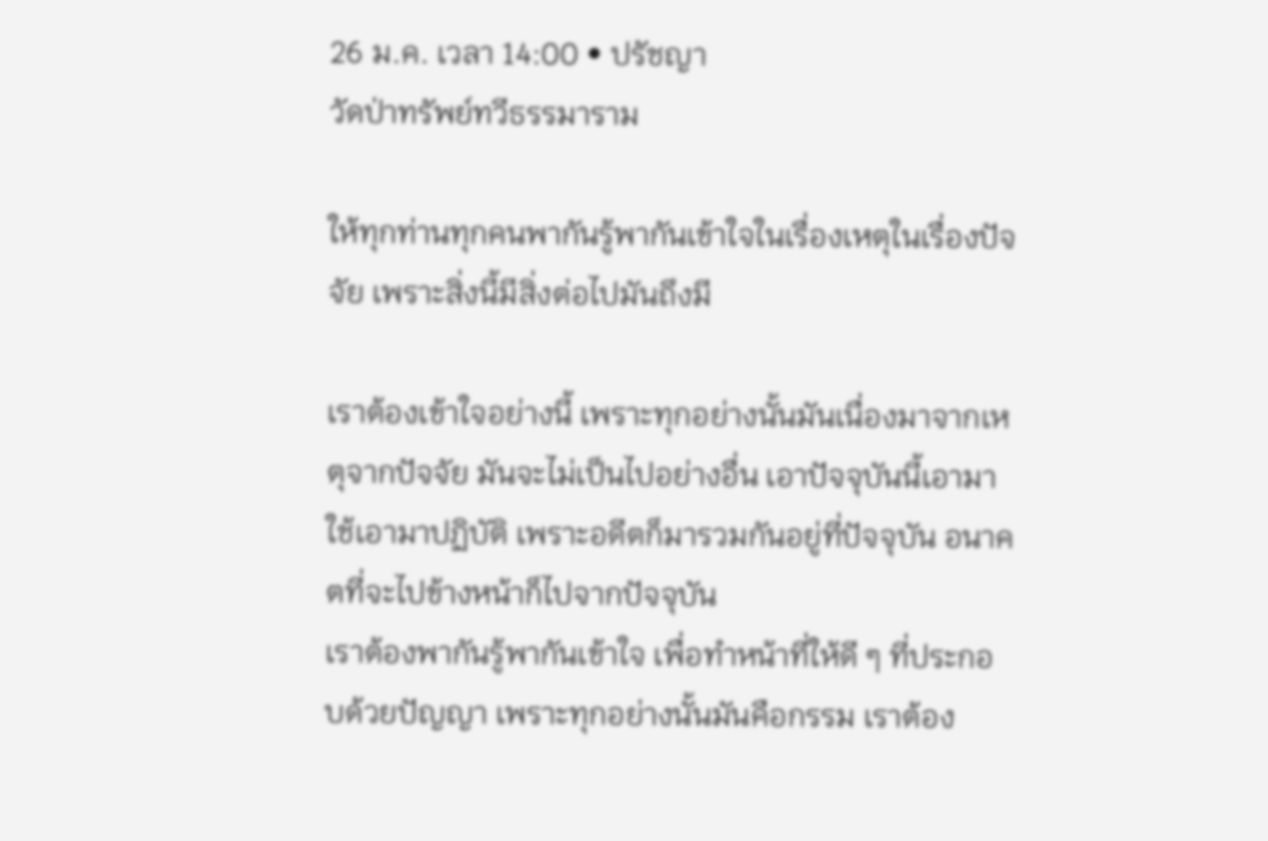26 ม.ค. เวลา 14:00 • ปรัชญา
วัดป่าทรัพย์ทวีธรรมาราม

ให้ทุกท่านทุกคนพากันรู้พากันเข้าใจในเรื่องเหตุในเรื่องปัจจัย เพราะสิ่งนี้มีสิ่งต่อไปมันถึงมี

เราต้องเข้าใจอย่างนี้ เพราะทุกอย่างนั้นมันเนื่องมาจากเหตุจากปัจจัย มันจะไม่เป็นไปอย่างอื่น เอาปัจจุบันนี้เอามาใช้เอามาปฏิบัติ เพราะอดีตก็มารวมกันอยู่ที่ปัจจุบัน อนาคตที่จะไปข้างหน้าก็ไปจากปัจจุบัน
เราต้องพากันรู้พากันเข้าใจ เพื่อทำหน้าที่ให้ดี ๆ ที่ประกอบด้วยปัญญา เพราะทุกอย่างนั้นมันคือกรรม เราต้อง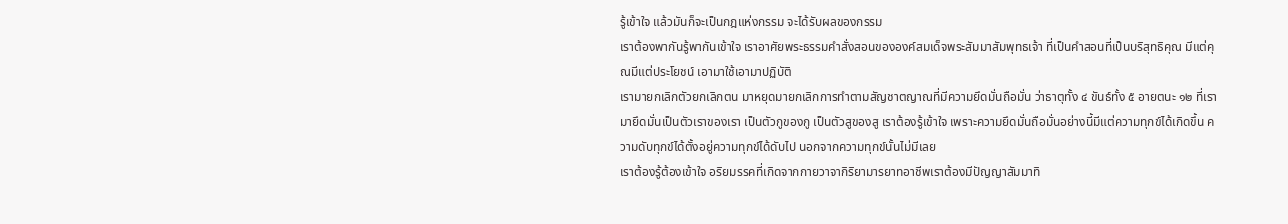รู้เข้าใจ แล้วมันก็จะเป็นกฎแห่งกรรม จะได้รับผลของกรรม
เราต้องพากันรู้พากันเข้าใจ เราอาศัยพระธรรมคำสั่งสอนขององค์สมเด็จพระสัมมาสัมพุทธเจ้า ที่เป็นคำสอนที่เป็นบริสุทธิคุณ มีแต่คุณมีแต่ประโยชน์ เอามาใช้เอามาปฏิบัติ
เรามายกเลิกตัวยกเลิกตน มาหยุดมายกเลิกการทำตามสัญชาตญาณที่มีความยึดมั่นถือมั่น ว่าธาตุทั้ง ๔ ขันธ์ทั้ง ๕ อายตนะ ๑๒ ที่เรามายึดมั่นเป็นตัวเราของเรา เป็นตัวกูของกู เป็นตัวสูของสู เราต้องรู้เข้าใจ เพราะความยึดมั่นถือมั่นอย่างนี้มีแต่ความทุกข์ได้เกิดขึ้น ความดับทุกข์ได้ตั้งอยู่ความทุกข์ได้ดับไป นอกจากความทุกข์นั้นไม่มีเลย
เราต้องรู้ต้องเข้าใจ อริยมรรคที่เกิดจากกายวาจากิริยามารยาทอาชีพเราต้องมีปัญญาสัมมาทิ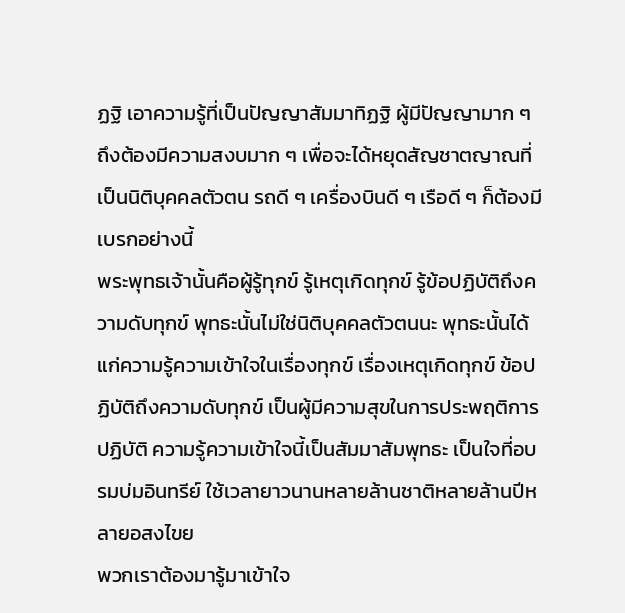ฏฐิ เอาความรู้ที่เป็นปัญญาสัมมาทิฏฐิ ผู้มีปัญญามาก ๆ ถึงต้องมีความสงบมาก ๆ เพื่อจะได้หยุดสัญชาตญาณที่เป็นนิติบุคคลตัวตน รถดี ๆ เครื่องบินดี ๆ เรือดี ๆ ก็ต้องมีเบรกอย่างนี้
พระพุทธเจ้านั้นคือผู้รู้ทุกข์ รู้เหตุเกิดทุกข์ รู้ข้อปฏิบัติถึงความดับทุกข์ พุทธะนั้นไม่ใช่นิติบุคคลตัวตนนะ พุทธะนั้นได้แก่ความรู้ความเข้าใจในเรื่องทุกข์ เรื่องเหตุเกิดทุกข์ ข้อปฏิบัติถึงความดับทุกข์ เป็นผู้มีความสุขในการประพฤติการปฏิบัติ ความรู้ความเข้าใจนี้เป็นสัมมาสัมพุทธะ เป็นใจที่อบรมบ่มอินทรีย์ ใช้เวลายาวนานหลายล้านชาติหลายล้านปีหลายอสงไขย
พวกเราต้องมารู้มาเข้าใจ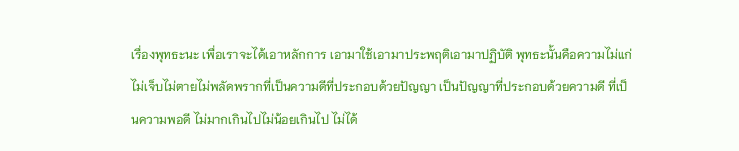เรื่องพุทธะนะ เพื่อเราจะได้เอาหลักการ เอามาใช้เอามาประพฤติเอามาปฏิบัติ พุทธะนั้นคือความไม่แก่ไม่เจ็บไม่ตายไม่พลัดพรากที่เป็นความดีที่ประกอบด้วยปัญญา เป็นปัญญาที่ประกอบด้วยความดี ที่เป็นความพอดี ไม่มากเกินไปไม่น้อยเกินไป ไม่ได้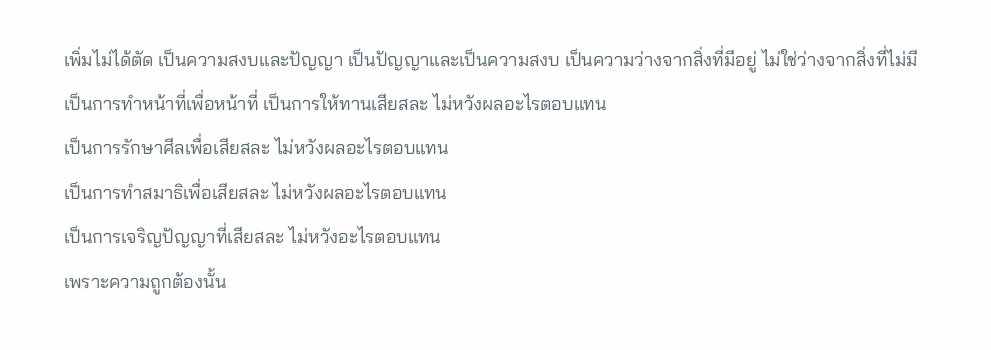เพิ่มไม่ได้ตัด เป็นความสงบและปัญญา เป็นปัญญาและเป็นความสงบ เป็นความว่างจากสิ่งที่มีอยู่ ไม่ใช่ว่างจากสิ่งที่ไม่มี
เป็นการทำหน้าที่เพื่อหน้าที่ เป็นการให้ทานเสียสละ ไม่หวังผลอะไรตอบแทน
เป็นการรักษาศีลเพื่อเสียสละ ไม่หวังผลอะไรตอบแทน
เป็นการทำสมาธิเพื่อเสียสละ ไม่หวังผลอะไรตอบแทน
เป็นการเจริญปัญญาที่เสียสละ ไม่หวังอะไรตอบแทน
เพราะความถูกต้องนั้น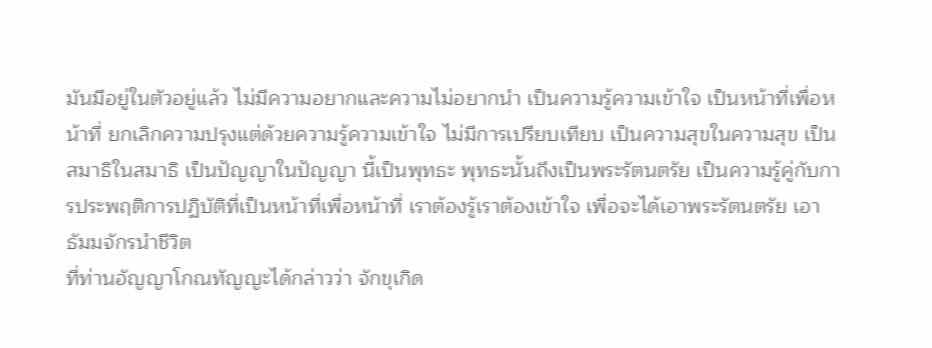มันมีอยู่ในตัวอยู่แล้ว ไม่มีความอยากและความไม่อยากนำ เป็นความรู้ความเข้าใจ เป็นหน้าที่เพื่อหน้าที่ ยกเลิกความปรุงแต่ด้วยความรู้ความเข้าใจ ไม่มีการเปรียบเทียบ เป็นความสุขในความสุข เป็นสมาธิในสมาธิ เป็นปัญญาในปัญญา นี้เป็นพุทธะ พุทธะนั้นถึงเป็นพระรัตนตรัย เป็นความรู้คู่กับการประพฤติการปฏิบัติที่เป็นหน้าที่เพื่อหน้าที่ เราต้องรู้เราต้องเข้าใจ เพื่อจะได้เอาพระรัตนตรัย เอาธัมมจักรนำชีวิต
ที่ท่านอัญญาโกณทัญญะได้กล่าวว่า จักขุเกิด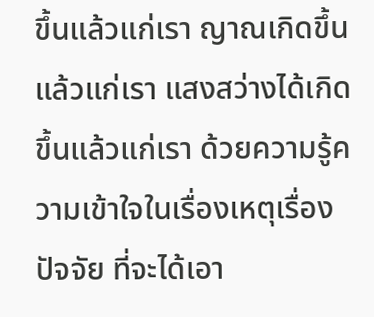ขึ้นแล้วแก่เรา ญาณเกิดขึ้นแล้วแก่เรา แสงสว่างได้เกิดขึ้นแล้วแก่เรา ด้วยความรู้ความเข้าใจในเรื่องเหตุเรื่องปัจจัย ที่จะได้เอา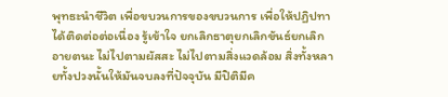พุทธะนำชีวิต เพื่อขบวนการของขบวนการ เพื่อให้ปฏิปทาได้ติดต่อต่อเนื่อง รู้เข้าใจ ยกเลิกธาตุยกเลิกขันธ์ยกเลิกอายตนะ ไม่ไปตามผัสสะ ไม่ไปตามสิ่งแวดล้อม สิ่งทั้งหลายทั้งปวงนั้นให้มันจบลงที่ปัจจุบัน มีปิติมีค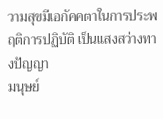วามสุขมีเอกัคคตาในการประพฤติการปฏิบัติ เป็นแสงสว่างทางปัญญา
มนุษย์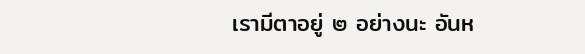เรามีตาอยู่ ๒ อย่างนะ อันห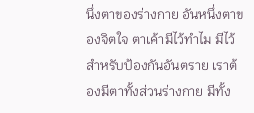นึ่งตาของร่างกาย อันหนึ่งตาของจิตใจ ตาเค้ามีไว้ทำไม มีไว้สำหรับป้องกันอันตราย เราต้องมีตาทั้งส่วนร่างกาย มีทั้ง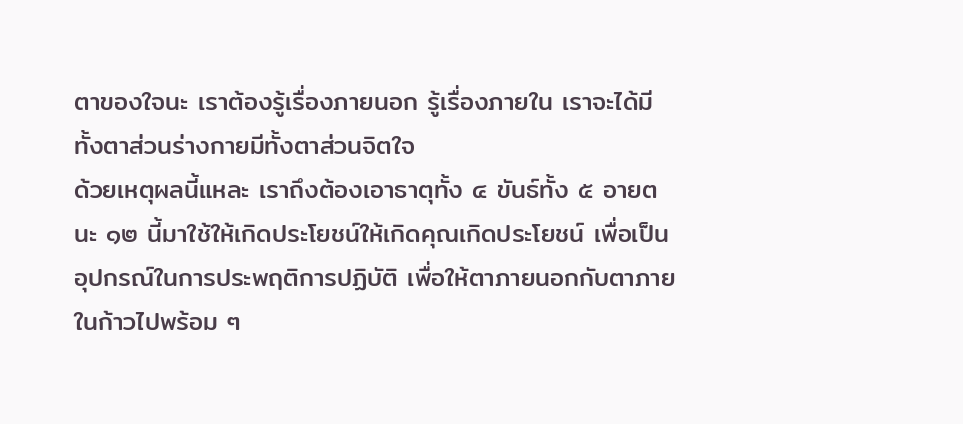ตาของใจนะ เราต้องรู้เรื่องภายนอก รู้เรื่องภายใน เราจะได้มีทั้งตาส่วนร่างกายมีทั้งตาส่วนจิตใจ
ด้วยเหตุผลนี้แหละ เราถึงต้องเอาธาตุทั้ง ๔ ขันธ์ทั้ง ๕ อายตนะ ๑๒ นี้มาใช้ให้เกิดประโยชน์ให้เกิดคุณเกิดประโยชน์ เพื่อเป็นอุปกรณ์ในการประพฤติการปฏิบัติ เพื่อให้ตาภายนอกกับตาภายในก้าวไปพร้อม ๆ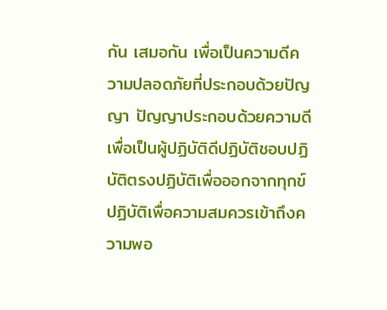กัน เสมอกัน เพื่อเป็นความดีความปลอดภัยที่ประกอบด้วยปัญญา ปัญญาประกอบด้วยความดี เพื่อเป็นผู้ปฏิบัติดีปฏิบัติชอบปฏิบัติตรงปฏิบัติเพื่อออกจากทุกข์ ปฏิบัติเพื่อความสมควรเข้าถึงความพอ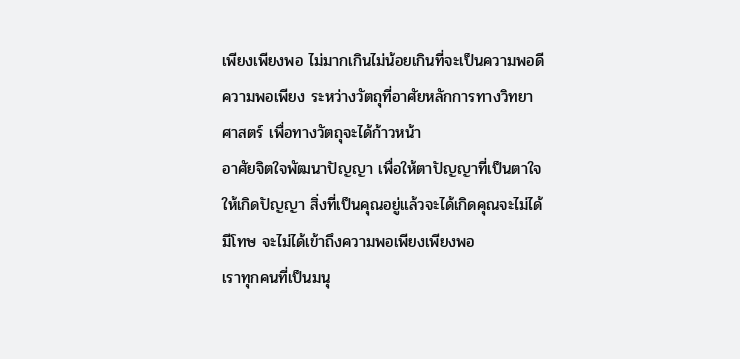เพียงเพียงพอ ไม่มากเกินไม่น้อยเกินที่จะเป็นความพอดีความพอเพียง ระหว่างวัตถุที่อาศัยหลักการทางวิทยาศาสตร์ เพื่อทางวัตถุจะได้ก้าวหน้า
อาศัยจิตใจพัฒนาปัญญา เพื่อให้ตาปัญญาที่เป็นตาใจให้เกิดปัญญา สิ่งที่เป็นคุณอยู่แล้วจะได้เกิดคุณจะไม่ได้มีโทษ จะไม่ได้เข้าถึงความพอเพียงเพียงพอ
เราทุกคนที่เป็นมนุ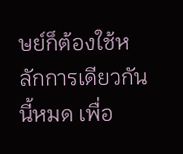ษย์ก็ต้องใช้หลักการเดียวกันนี้หมด เพื่อ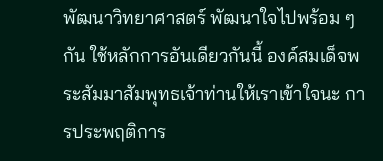พัฒนาวิทยาศาสตร์ พัฒนาใจไปพร้อม ๆ กัน ใช้หลักการอันเดียวกันนี้ องค์สมเด็จพระสัมมาสัมพุทธเจ้าท่านให้เราเข้าใจนะ การประพฤติการ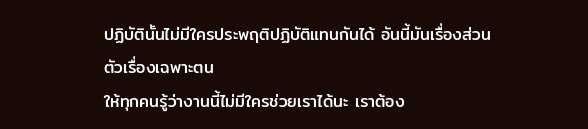ปฏิบัตินั้นไม่มีใครประพฤติปฏิบัติแทนกันได้ อันนี้มันเรื่องส่วนตัวเรื่องเฉพาะตน
ให้ทุกคนรู้ว่างานนี้ไม่มีใครช่วยเราได้นะ เราต้อง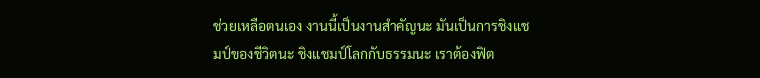ช่วยเหลือตนเอง งานนี้เป็นงานสำคัญนะ มันเป็นการชิงแชมป์ของชีวิตนะ ชิงแชมป์โลกกับธรรมนะ เราต้องฟิต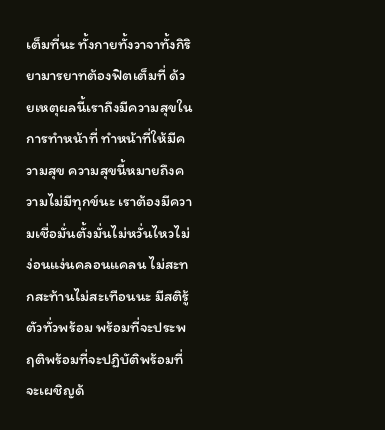เต็มที่นะ ทั้งกายทั้งวาจาทั้งกิริยามารยาทต้องฟิตเต็มที่ ด้วยเหตุผลนี้เราถึงมีความสุขในการทำหน้าที่ ทำหน้าที่ให้มีความสุข ความสุขนี้หมายถึงความไม่มีทุกข์นะ เราต้องมีความเชื่อมั่นตั้งมั่นไม่หวั่นไหวไม่ง่อนแง่นคลอนแคลน ไม่สะทกสะท้านไม่สะเทือนนะ มีสติรู้ตัวทั่วพร้อม พร้อมที่จะประพฤติพร้อมที่จะปฏิบัติพร้อมที่จะเผชิญด้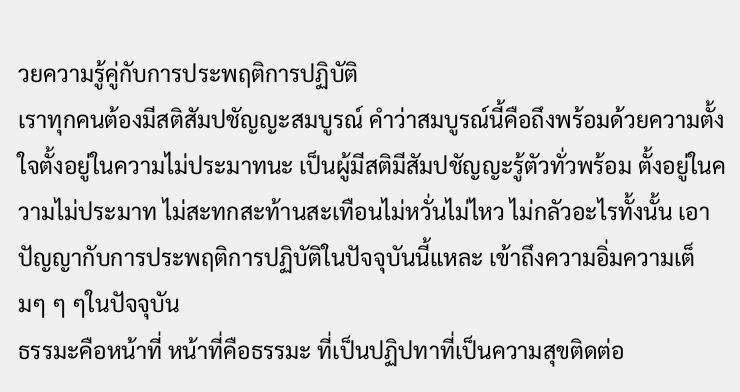วยความรู้คู่กับการประพฤติการปฏิบัติ
เราทุกคนต้องมีสติสัมปชัญญะสมบูรณ์ คำว่าสมบูรณ์นี้คือถึงพร้อมด้วยความตั้งใจตั้งอยู่ในความไม่ประมาทนะ เป็นผู้มีสติมีสัมปชัญญะรู้ตัวทั่วพร้อม ตั้งอยู่ในความไม่ประมาท ไม่สะทกสะท้านสะเทือนไม่หวั่นไม่ไหว ไม่กลัวอะไรทั้งนั้น เอาปัญญากับการประพฤติการปฏิบัติในปัจจุบันนี้แหละ เข้าถึงความอิ่มความเต็มๆ ๆ ๆในปัจจุบัน
ธรรมะคือหน้าที่ หน้าที่คือธรรมะ ที่เป็นปฏิปทาที่เป็นความสุขติดต่อ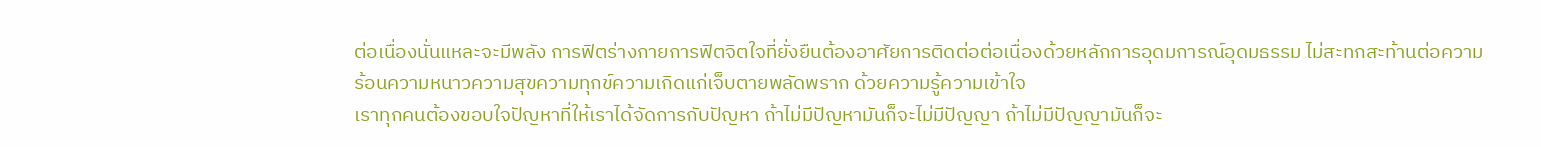ต่อเนื่องนั่นแหละจะมีพลัง การฟิตร่างกายการฟิตจิตใจที่ยั่งยืนต้องอาศัยการติดต่อต่อเนื่องด้วยหลักการอุดมการณ์อุดมธรรม ไม่สะทกสะท้านต่อความร้อนความหนาวความสุขความทุกข์ความเกิดแก่เจ็บตายพลัดพราก ด้วยความรู้ความเข้าใจ
เราทุกคนต้องขอบใจปัญหาที่ให้เราได้จัดการกับปัญหา ถ้าไม่มีปัญหามันก็จะไม่มีปัญญา ถ้าไม่มีปัญญามันก็จะ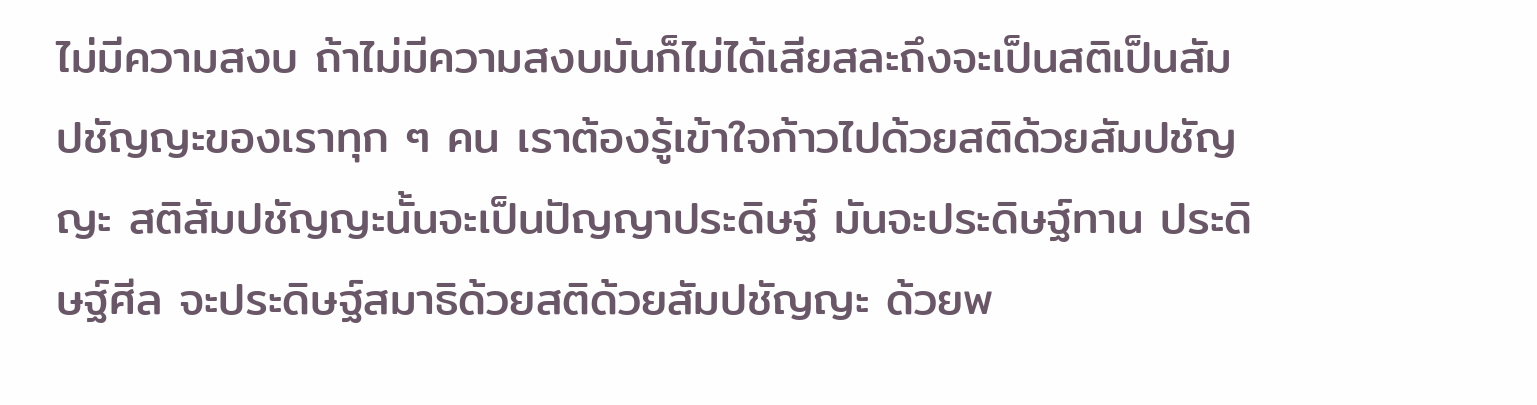ไม่มีความสงบ ถ้าไม่มีความสงบมันก็ไม่ได้เสียสละถึงจะเป็นสติเป็นสัมปชัญญะของเราทุก ๆ คน เราต้องรู้เข้าใจก้าวไปด้วยสติด้วยสัมปชัญญะ สติสัมปชัญญะนั้นจะเป็นปัญญาประดิษฐ์ มันจะประดิษฐ์ทาน ประดิษฐ์ศีล จะประดิษฐ์สมาธิด้วยสติด้วยสัมปชัญญะ ด้วยพ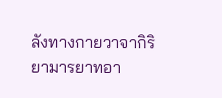ลังทางกายวาจากิริยามารยาทอา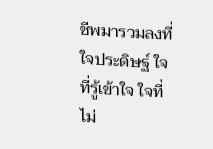ชีพมารวมลงที่ใจประดิษฐ์ ใจที่รู้เข้าใจ ใจที่ไม่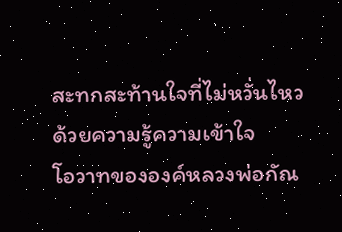สะทกสะท้านใจที่ไม่หวั่นไหวด้วยความรู้ความเข้าใจ
โอวาทขององค์หลวงพ่อกัณ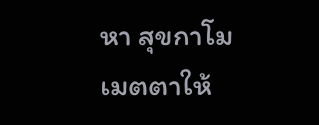หา สุขกาโม
เมตตาให้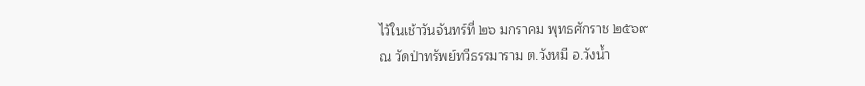ไว้ในเช้าวันจันทร์ที่ ๒๖ มกราคม พุทธศักราช ๒๕๖๙
ณ วัดป่าทรัพย์ทวีธรรมาราม ต.วังหมี อ.วังน้ำ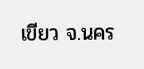เขียว จ.นคร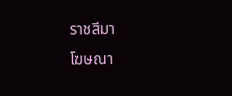ราชสีมา
โฆษณา